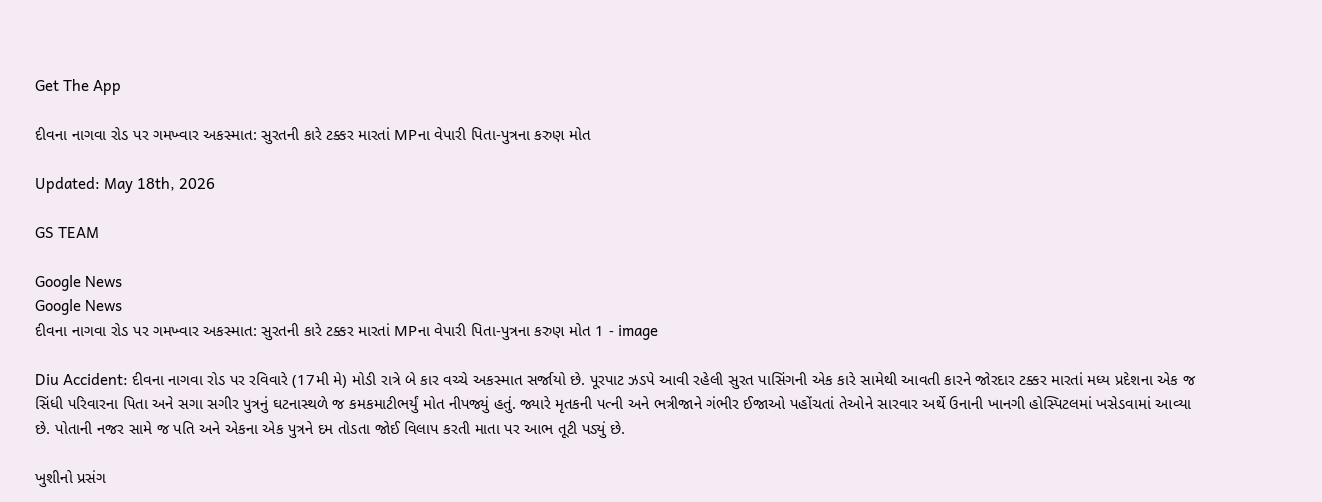Get The App

દીવના નાગવા રોડ પર ગમખ્વાર અકસ્માત: સુરતની કારે ટક્કર મારતાં MPના વેપારી પિતા-પુત્રના કરુણ મોત

Updated: May 18th, 2026

GS TEAM

Google News
Google News
દીવના નાગવા રોડ પર ગમખ્વાર અકસ્માત: સુરતની કારે ટક્કર મારતાં MPના વેપારી પિતા-પુત્રના કરુણ મોત 1 - image

Diu Accident: દીવના નાગવા રોડ પર રવિવારે (17મી મે) મોડી રાત્રે બે કાર વચ્ચે અકસ્માત સર્જાયો છે. પૂરપાટ ઝડપે આવી રહેલી સુરત પાસિંગની એક કારે સામેથી આવતી કારને જોરદાર ટક્કર મારતાં મધ્ય પ્રદેશના એક જ સિંધી પરિવારના પિતા અને સગા સગીર પુત્રનું ઘટનાસ્થળે જ કમકમાટીભર્યું મોત નીપજ્યું હતું. જ્યારે મૃતકની પત્ની અને ભત્રીજાને ગંભીર ઈજાઓ પહોંચતાં તેઓને સારવાર અર્થે ઉનાની ખાનગી હોસ્પિટલમાં ખસેડવામાં આવ્યા છે. પોતાની નજર સામે જ પતિ અને એકના એક પુત્રને દમ તોડતા જોઈ વિલાપ કરતી માતા પર આભ તૂટી પડ્યું છે.

ખુશીનો પ્રસંગ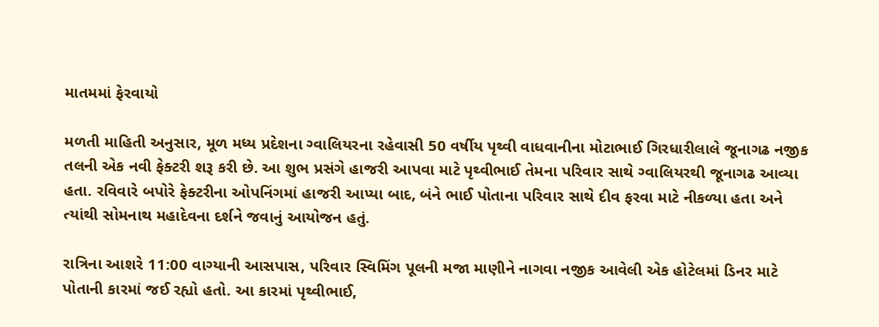માતમમાં ફેરવાયો

મળતી માહિતી અનુસાર, મૂળ મધ્ય પ્રદેશના ગ્વાલિયરના રહેવાસી 50 વર્ષીય પૃથ્વી વાધવાનીના મોટાભાઈ ગિરધારીલાલે જૂનાગઢ નજીક તલની એક નવી ફેક્ટરી શરૂ કરી છે. આ શુભ પ્રસંગે હાજરી આપવા માટે પૃથ્વીભાઈ તેમના પરિવાર સાથે ગ્વાલિયરથી જૂનાગઢ આવ્યા હતા. રવિવારે બપોરે ફેક્ટરીના ઓપનિંગમાં હાજરી આપ્યા બાદ, બંને ભાઈ પોતાના પરિવાર સાથે દીવ ફરવા માટે નીકળ્યા હતા અને ત્યાંથી સોમનાથ મહાદેવના દર્શને જવાનું આયોજન હતું.

રાત્રિના આશરે 11:00 વાગ્યાની આસપાસ, પરિવાર સ્વિમિંગ પૂલની મજા માણીને નાગવા નજીક આવેલી એક હોટેલમાં ડિનર માટે પોતાની કારમાં જઈ રહ્યો હતો. આ કારમાં પૃથ્વીભાઈ,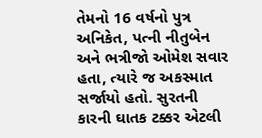તેમનો 16 વર્ષનો પુત્ર અનિકેત, પત્ની નીતુબેન અને ભત્રીજો ઓમેશ સવાર હતા, ત્યારે જ અકસ્માત સર્જાયો હતો. સુરતની કારની ઘાતક ટક્કર એટલી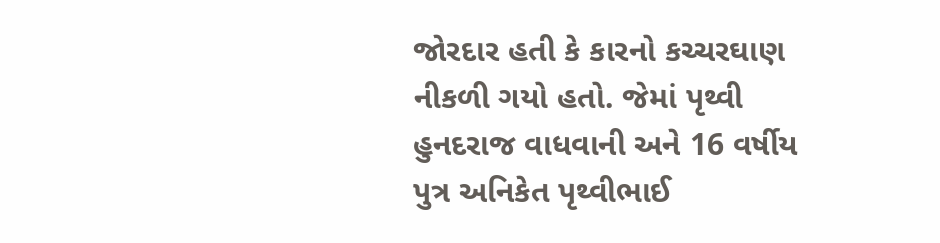જોરદાર હતી કે કારનો કચ્ચરઘાણ નીકળી ગયો હતો. જેમાં પૃથ્વી હુનદરાજ વાધવાની અને 16 વર્ષીય પુત્ર અનિકેત પૃથ્વીભાઈ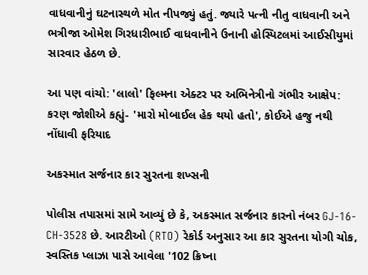વાધવાનીનું ઘટનાસ્થળે મોત નીપજ્યું હતું. જ્યારે પત્ની નીતુ વાધવાની અને ભત્રીજા ઓમેશ ગિરધારીભાઈ વાધવાનીને ઉનાની હોસ્પિટલમાં આઈસીયુમાં સારવાર હેઠળ છે.

આ પણ વાંચો: 'લાલો' ફિલ્મના એક્ટર પર અભિનેત્રીનો ગંભીર આક્ષેપ: કરણ જોશીએ કહ્યું- 'મારો મોબાઈલ હેક થયો હતો', કોઈએ હજુ નથી નોંધાવી ફરિયાદ

અકસ્માત સર્જનાર કાર સુરતના શખ્સની

પોલીસ તપાસમાં સામે આવ્યું છે કે, અકસ્માત સર્જનાર કારનો નંબર GJ-16-CH-3528 છે. આરટીઓ (RTO) રેકોર્ડ અનુસાર આ કાર સુરતના યોગી ચોક, સ્વસ્તિક પ્લાઝા પાસે આવેલા '102 ક્રિષ્ના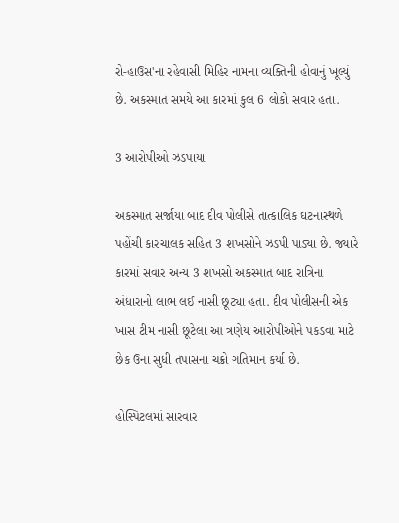રો-હાઉસ'ના રહેવાસી મિહિર નામના વ્યક્તિની હોવાનું ખૂલ્યું છે. અકસ્માત સમયે આ કારમાં કુલ 6 લોકો સવાર હતા.

3 આરોપીઓ ઝડપાયા

અકસ્માત સર્જાયા બાદ દીવ પોલીસે તાત્કાલિક ઘટનાસ્થળે પહોંચી કારચાલક સહિત 3 શખસોને ઝડપી પાડ્યા છે. જ્યારે કારમાં સવાર અન્ય 3 શખસો અકસ્માત બાદ રાત્રિના અંધારાનો લાભ લઈ નાસી છૂટ્યા હતા. દીવ પોલીસની એક ખાસ ટીમ નાસી છૂટેલા આ ત્રણેય આરોપીઓને પકડવા માટે છેક ઉના સુધી તપાસના ચક્રો ગતિમાન કર્યા છે.

હોસ્પિટલમાં સારવાર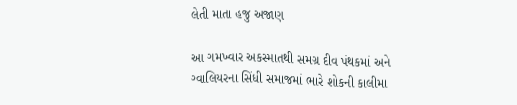લેતી માતા હજુ અજાણ

આ ગમખ્વાર અકસ્માતથી સમગ્ર દીવ પંથકમાં અને ગ્વાલિયરના સિંધી સમાજમાં ભારે શોકની કાલીમા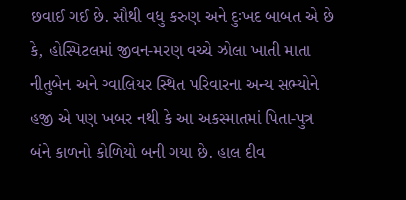છવાઈ ગઈ છે. સૌથી વધુ કરુણ અને દુઃખદ બાબત એ છે કે, હોસ્પિટલમાં જીવન-મરણ વચ્ચે ઝોલા ખાતી માતા નીતુબેન અને ગ્વાલિયર સ્થિત પરિવારના અન્ય સભ્યોને હજી એ પણ ખબર નથી કે આ અકસ્માતમાં પિતા-પુત્ર બંને કાળનો કોળિયો બની ગયા છે. હાલ દીવ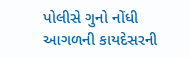પોલીસે ગુનો નોંધી આગળની કાયદેસરની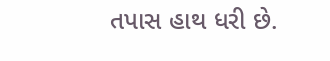તપાસ હાથ ધરી છે.